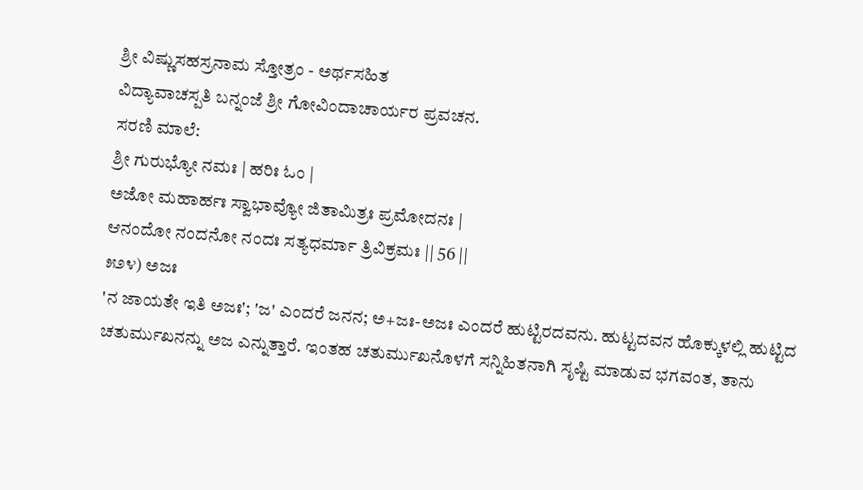ಶ್ರೀ ವಿಷ್ಣುಸಹಸ್ರನಾಮ ಸ್ತೋತ್ರಂ - ಅರ್ಥಸಹಿತ
ವಿದ್ಯಾವಾಚಸ್ಪತಿ ಬನ್ನಂಜೆ ಶ್ರೀ ಗೋವಿಂದಾಚಾರ್ಯರ ಪ್ರವಚನ.
ಸರಣಿ ಮಾಲೆ:
ಶ್ರೀ ಗುರುಭ್ಯೋ ನಮಃ | ಹರಿಃ ಓಂ |
ಅಜೋ ಮಹಾರ್ಹಃ ಸ್ವಾಭಾವ್ಯೋ ಜಿತಾಮಿತ್ರಃ ಪ್ರಮೋದನಃ |
ಆನಂದೋ ನಂದನೋ ನಂದಃ ಸತ್ಯಧರ್ಮಾ ತ್ರಿವಿಕ್ರಮಃ || 56 ||
೫೨೪) ಅಜಃ
'ನ ಜಾಯತೇ ಇತಿ ಅಜಃ'; 'ಜ' ಎಂದರೆ ಜನನ; ಅ+ಜಃ-ಅಜಃ ಎಂದರೆ ಹುಟ್ಟಿರದವನು. ಹುಟ್ಟದವನ ಹೊಕ್ಕುಳಲ್ಲಿ ಹುಟ್ಟಿದ ಚತುರ್ಮುಖನನ್ನು ಅಜ ಎನ್ನುತ್ತಾರೆ. ಇಂತಹ ಚತುರ್ಮುಖನೊಳಗೆ ಸನ್ನಿಹಿತನಾಗಿ ಸೃಷ್ಟಿ ಮಾಡುವ ಭಗವಂತ, ತಾನು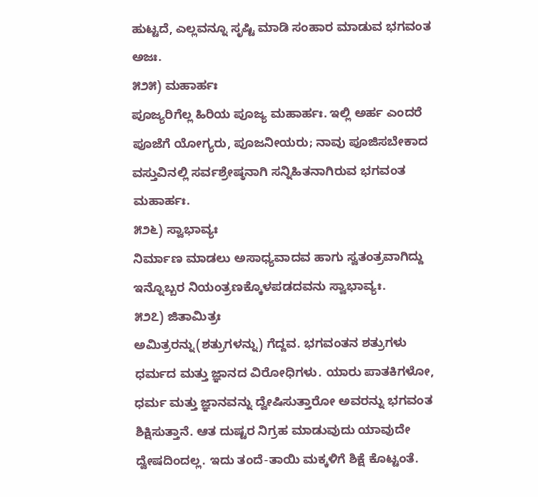ಹುಟ್ಟದೆ, ಎಲ್ಲವನ್ನೂ ಸೃಷ್ಟಿ ಮಾಡಿ ಸಂಹಾರ ಮಾಡುವ ಭಗವಂತ ಅಜಃ.
೫೨೫) ಮಹಾರ್ಹಃ
ಪೂಜ್ಯರಿಗೆಲ್ಲ ಹಿರಿಯ ಪೂಜ್ಯ ಮಹಾರ್ಹಃ. ಇಲ್ಲಿ ಅರ್ಹ ಎಂದರೆ ಪೂಜೆಗೆ ಯೋಗ್ಯರು, ಪೂಜನೀಯರು; ನಾವು ಪೂಜಿಸಬೇಕಾದ ವಸ್ತುವಿನಲ್ಲಿ ಸರ್ವಶ್ರೇಷ್ಠನಾಗಿ ಸನ್ನಿಹಿತನಾಗಿರುವ ಭಗವಂತ ಮಹಾರ್ಹಃ.
೫೨೬) ಸ್ವಾಭಾವ್ಯಃ
ನಿರ್ಮಾಣ ಮಾಡಲು ಅಸಾಧ್ಯವಾದವ ಹಾಗು ಸ್ವತಂತ್ರವಾಗಿದ್ದು ಇನ್ನೊಬ್ಬರ ನಿಯಂತ್ರಣಕ್ಕೊಳಪಡದವನು ಸ್ವಾಭಾವ್ಯಃ.
೫೨೭) ಜಿತಾಮಿತ್ರಃ
ಅಮಿತ್ರರನ್ನು(ಶತ್ರುಗಳನ್ನು) ಗೆದ್ದವ. ಭಗವಂತನ ಶತ್ರುಗಳು ಧರ್ಮದ ಮತ್ತು ಜ್ಞಾನದ ವಿರೋಧಿಗಳು. ಯಾರು ಪಾತಕಿಗಳೋ, ಧರ್ಮ ಮತ್ತು ಜ್ಞಾನವನ್ನು ದ್ವೇಷಿಸುತ್ತಾರೋ ಅವರನ್ನು ಭಗವಂತ ಶಿಕ್ಷಿಸುತ್ತಾನೆ. ಆತ ದುಷ್ಟರ ನಿಗ್ರಹ ಮಾಡುವುದು ಯಾವುದೇ ದ್ವೇಷದಿಂದಲ್ಲ. ಇದು ತಂದೆ-ತಾಯಿ ಮಕ್ಕಳಿಗೆ ಶಿಕ್ಷೆ ಕೊಟ್ಟಂತೆ.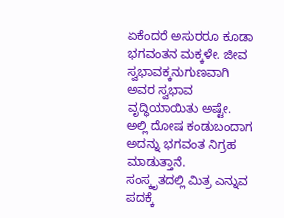ಏಕೆಂದರೆ ಅಸುರರೂ ಕೂಡಾ ಭಗವಂತನ ಮಕ್ಕಳೇ. ಜೀವ ಸ್ವಭಾವಕ್ಕನುಗುಣವಾಗಿ ಅವರ ಸ್ವಭಾವ ವೃದ್ಧಿಯಾಯಿತು ಅಷ್ಟೇ. ಅಲ್ಲಿ ದೋಷ ಕಂಡುಬಂದಾಗ ಅದನ್ನು ಭಗವಂತ ನಿಗ್ರಹ ಮಾಡುತ್ತಾನೆ.
ಸಂಸ್ಕೃತದಲ್ಲಿ ಮಿತ್ರ ಎನ್ನುವ ಪದಕ್ಕೆ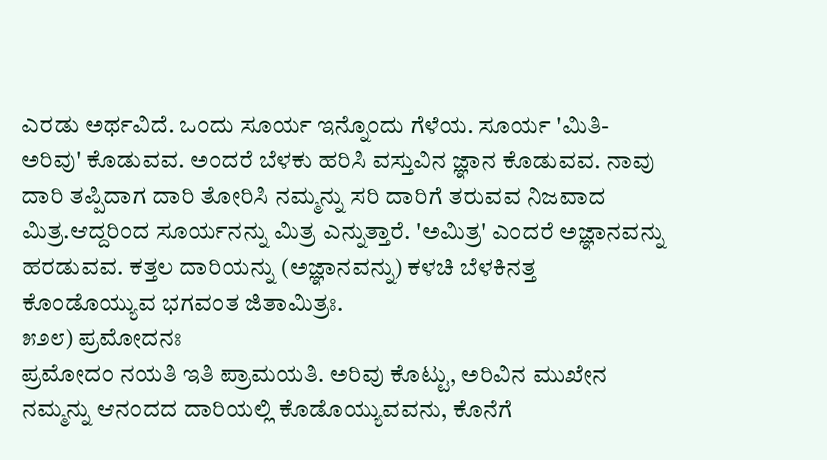ಎರಡು ಅರ್ಥವಿದೆ. ಒಂದು ಸೂರ್ಯ ಇನ್ನೊಂದು ಗೆಳೆಯ. ಸೂರ್ಯ 'ಮಿತಿ-ಅರಿವು' ಕೊಡುವವ. ಅಂದರೆ ಬೆಳಕು ಹರಿಸಿ ವಸ್ತುವಿನ ಜ್ಞಾನ ಕೊಡುವವ. ನಾವು ದಾರಿ ತಪ್ಪಿದಾಗ ದಾರಿ ತೋರಿಸಿ ನಮ್ಮನ್ನು ಸರಿ ದಾರಿಗೆ ತರುವವ ನಿಜವಾದ ಮಿತ್ರ.ಆದ್ದರಿಂದ ಸೂರ್ಯನನ್ನು ಮಿತ್ರ ಎನ್ನುತ್ತಾರೆ. 'ಅಮಿತ್ರ' ಎಂದರೆ ಅಜ್ಞಾನವನ್ನು ಹರಡುವವ. ಕತ್ತಲ ದಾರಿಯನ್ನು (ಅಜ್ಞಾನವನ್ನು) ಕಳಚಿ ಬೆಳಕಿನತ್ತ ಕೊಂಡೊಯ್ಯುವ ಭಗವಂತ ಜಿತಾಮಿತ್ರಃ.
೫೨೮) ಪ್ರಮೋದನಃ
ಪ್ರಮೋದಂ ನಯತಿ ಇತಿ ಪ್ರಾಮಯತಿ. ಅರಿವು ಕೊಟ್ಟು, ಅರಿವಿನ ಮುಖೇನ ನಮ್ಮನ್ನು ಆನಂದದ ದಾರಿಯಲ್ಲಿ ಕೊಡೊಯ್ಯುವವನು, ಕೊನೆಗೆ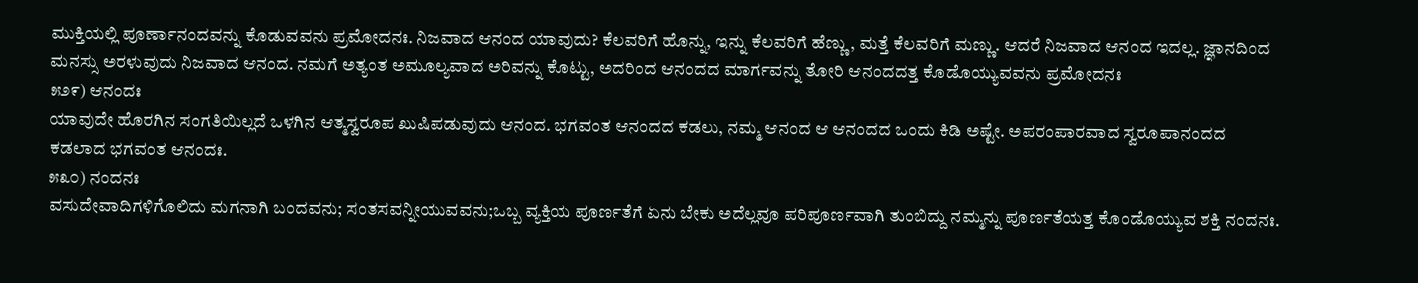ಮುಕ್ತಿಯಲ್ಲಿ ಪೂರ್ಣಾನಂದವನ್ನು ಕೊಡುವವನು ಪ್ರಮೋದನಃ. ನಿಜವಾದ ಆನಂದ ಯಾವುದು? ಕೆಲವರಿಗೆ ಹೊನ್ನು, ಇನ್ನು ಕೆಲವರಿಗೆ ಹೆಣ್ಣು, ಮತ್ತೆ ಕೆಲವರಿಗೆ ಮಣ್ಣು. ಆದರೆ ನಿಜವಾದ ಆನಂದ ಇದಲ್ಲ. ಜ್ಞಾನದಿಂದ ಮನಸ್ಸು ಅರಳುವುದು ನಿಜವಾದ ಆನಂದ. ನಮಗೆ ಅತ್ಯಂತ ಅಮೂಲ್ಯವಾದ ಅರಿವನ್ನು ಕೊಟ್ಟು, ಅದರಿಂದ ಆನಂದದ ಮಾರ್ಗವನ್ನು ತೋರಿ ಆನಂದದತ್ತ ಕೊಡೊಯ್ಯುವವನು ಪ್ರಮೋದನಃ
೫೨೯) ಆನಂದಃ
ಯಾವುದೇ ಹೊರಗಿನ ಸಂಗತಿಯಿಲ್ಲದೆ ಒಳಗಿನ ಆತ್ಮಸ್ವರೂಪ ಖುಷಿಪಡುವುದು ಆನಂದ. ಭಗವಂತ ಆನಂದದ ಕಡಲು, ನಮ್ಮ ಆನಂದ ಆ ಆನಂದದ ಒಂದು ಕಿಡಿ ಅಷ್ಟೇ. ಅಪರಂಪಾರವಾದ ಸ್ವರೂಪಾನಂದದ ಕಡಲಾದ ಭಗವಂತ ಆನಂದಃ.
೫೩೦) ನಂದನಃ
ವಸುದೇವಾದಿಗಳಿಗೊಲಿದು ಮಗನಾಗಿ ಬಂದವನು; ಸಂತಸವನ್ನೀಯುವವನು;ಒಬ್ಬ ವ್ಯಕ್ತಿಯ ಪೂರ್ಣತೆಗೆ ಏನು ಬೇಕು ಅದೆಲ್ಲವೂ ಪರಿಪೂರ್ಣವಾಗಿ ತುಂಬಿದ್ದು ನಮ್ಮನ್ನು ಪೂರ್ಣತೆಯತ್ತ ಕೊಂಡೊಯ್ಯುವ ಶಕ್ತಿ ನಂದನಃ.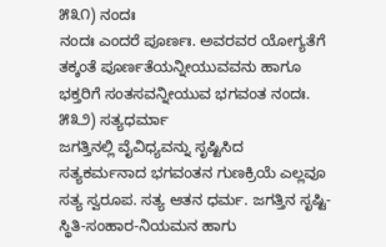೫೩೧) ನಂದಃ
ನಂದಃ ಎಂದರೆ ಪೂರ್ಣಃ. ಅವರವರ ಯೋಗ್ಯತೆಗೆ ತಕ್ಕಂತೆ ಪೂರ್ಣತೆಯನ್ನೀಯುವವನು ಹಾಗೂ ಭಕ್ತರಿಗೆ ಸಂತಸವನ್ನೀಯುವ ಭಗವಂತ ನಂದಃ.
೫೩೨) ಸತ್ಯಧರ್ಮಾ
ಜಗತ್ತಿನಲ್ಲಿ ವೈವಿಧ್ಯವನ್ನು ಸೃಷ್ಟಿಸಿದ ಸತ್ಯಕರ್ಮನಾದ ಭಗವಂತನ ಗುಣಕ್ರಿಯೆ ಎಲ್ಲವೂ ಸತ್ಯ ಸ್ವರೂಪ. ಸತ್ಯ ಆತನ ಧರ್ಮ. ಜಗತ್ತಿನ ಸೃಷ್ಟಿ-ಸ್ಥಿತಿ-ಸಂಹಾರ-ನಿಯಮನ ಹಾಗು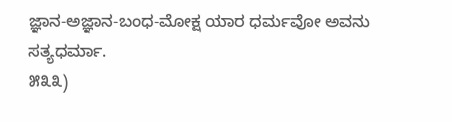ಜ್ಞಾನ-ಅಜ್ಞಾನ-ಬಂಧ-ಮೋಕ್ಷ ಯಾರ ಧರ್ಮವೋ ಅವನು ಸತ್ಯಧರ್ಮಾ.
೫೩೩)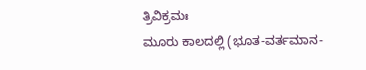ತ್ರಿವಿಕ್ರಮಃ
ಮೂರು ಕಾಲದಲ್ಲಿ (ಭೂತ-ವರ್ತಮಾನ-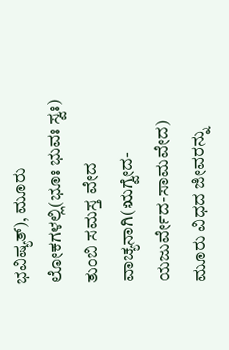ಭವಿಷ್ಯತ್), ಮೂರು ಲೋಕಗಳಲ್ಲಿ(ಭೂಃ ಭುವಃ ಸ್ವಃ) ತುಂಬಿ ಸಮಸ್ತ ವೇದ ವಾಚ್ಯನಾಗಿ(ಋಗ್ವೇದ-ಯಜುರ್ವೇದ-ಸಾಮವೇದ) ಮೂರು ವಿಧದ ಜೀವರನ್ನು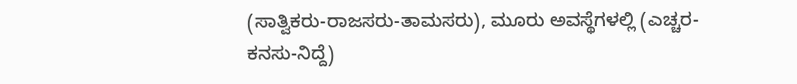(ಸಾತ್ವಿಕರು-ರಾಜಸರು-ತಾಮಸರು), ಮೂರು ಅವಸ್ಥೆಗಳಲ್ಲಿ (ಎಚ್ಚರ-ಕನಸು-ನಿದ್ದೆ)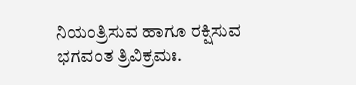ನಿಯಂತ್ರಿಸುವ ಹಾಗೂ ರಕ್ಷಿಸುವ ಭಗವಂತ ತ್ರಿವಿಕ್ರಮಃ.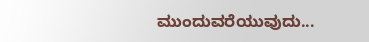ಮುಂದುವರೆಯುವುದು...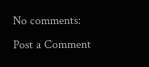No comments:
Post a Comment